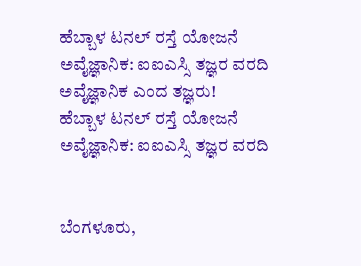ಹೆಬ್ಬಾಳ ಟನಲ್ ರಸ್ತೆ ಯೋಜನೆ ಅವೈಜ್ಞಾನಿಕ: ಐಐಎಸ್ಸಿ ತಜ್ಞರ ವರದಿ
ಅವೈಜ್ಞಾನಿಕ ಎಂದ ತಜ್ಞರು!
ಹೆಬ್ಬಾಳ ಟನಲ್ ರಸ್ತೆ ಯೋಜನೆ ಅವೈಜ್ಞಾನಿಕ: ಐಐಎಸ್ಸಿ ತಜ್ಞರ ವರದಿ


ಬೆಂಗಳೂರು,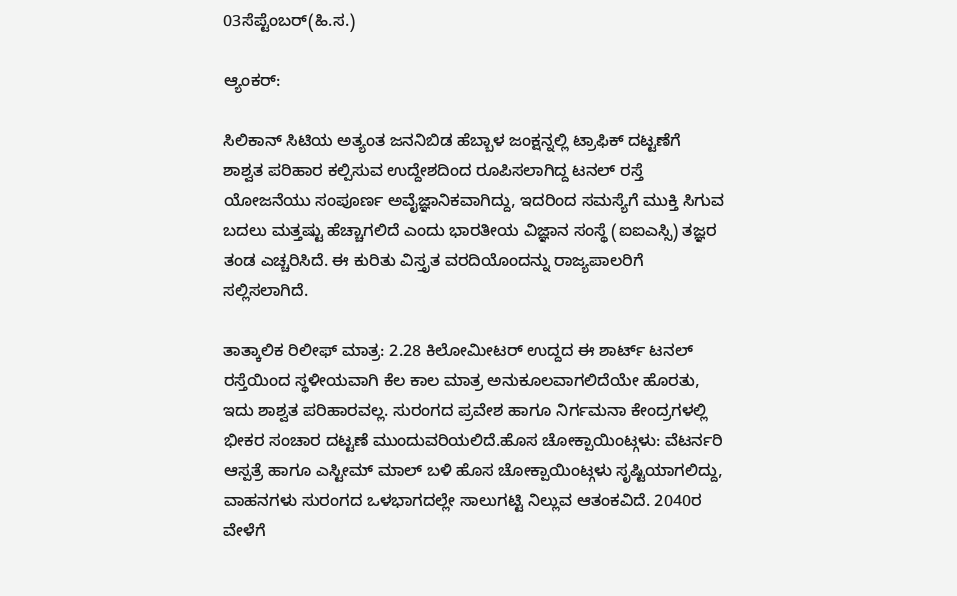03ಸೆಪ್ಟೆಂಬರ್(ಹಿ.ಸ.)

ಆ್ಯಂಕರ್:

ಸಿಲಿಕಾನ್ ಸಿಟಿಯ ಅತ್ಯಂತ ಜನನಿಬಿಡ ಹೆಬ್ಬಾಳ ಜಂಕ್ಷನ್ನಲ್ಲಿ ಟ್ರಾಫಿಕ್ ದಟ್ಟಣೆಗೆ ಶಾಶ್ವತ ಪರಿಹಾರ ಕಲ್ಪಿಸುವ ಉದ್ದೇಶದಿಂದ ರೂಪಿಸಲಾಗಿದ್ದ ಟನಲ್ ರಸ್ತೆ ಯೋಜನೆಯು ಸಂಪೂರ್ಣ ಅವೈಜ್ಞಾನಿಕವಾಗಿದ್ದು, ಇದರಿಂದ ಸಮಸ್ಯೆಗೆ ಮುಕ್ತಿ ಸಿಗುವ ಬದಲು ಮತ್ತಷ್ಟು ಹೆಚ್ಚಾಗಲಿದೆ ಎಂದು ಭಾರತೀಯ ವಿಜ್ಞಾನ ಸಂಸ್ಥೆ (ಐಐಎಸ್ಸಿ) ತಜ್ಞರ ತಂಡ ಎಚ್ಚರಿಸಿದೆ. ಈ ಕುರಿತು ವಿಸ್ತೃತ ವರದಿಯೊಂದನ್ನು ರಾಜ್ಯಪಾಲರಿಗೆ ಸಲ್ಲಿಸಲಾಗಿದೆ.

ತಾತ್ಕಾಲಿಕ ರಿಲೀಫ್ ಮಾತ್ರ: 2.28 ಕಿಲೋಮೀಟರ್ ಉದ್ದದ ಈ ಶಾರ್ಟ್ ಟನಲ್ ರಸ್ತೆಯಿಂದ ಸ್ಥಳೀಯವಾಗಿ ಕೆಲ ಕಾಲ ಮಾತ್ರ ಅನುಕೂಲವಾಗಲಿದೆಯೇ ಹೊರತು, ಇದು ಶಾಶ್ವತ ಪರಿಹಾರವಲ್ಲ. ಸುರಂಗದ ಪ್ರವೇಶ ಹಾಗೂ ನಿರ್ಗಮನಾ ಕೇಂದ್ರಗಳಲ್ಲಿ ಭೀಕರ ಸಂಚಾರ ದಟ್ಟಣೆ ಮುಂದುವರಿಯಲಿದೆ.ಹೊಸ ಚೋಕ್ಪಾಯಿಂಟ್ಗಳು: ವೆಟರ್ನರಿ ಆಸ್ಪತ್ರೆ ಹಾಗೂ ಎಸ್ಟೀಮ್ ಮಾಲ್ ಬಳಿ ಹೊಸ ಚೋಕ್ಪಾಯಿಂಟ್ಗಳು ಸೃಷ್ಟಿಯಾಗಲಿದ್ದು, ವಾಹನಗಳು ಸುರಂಗದ ಒಳಭಾಗದಲ್ಲೇ ಸಾಲುಗಟ್ಟಿ ನಿಲ್ಲುವ ಆತಂಕವಿದೆ. 2040ರ ವೇಳೆಗೆ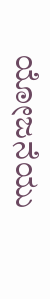ಯೋಜನೆಯು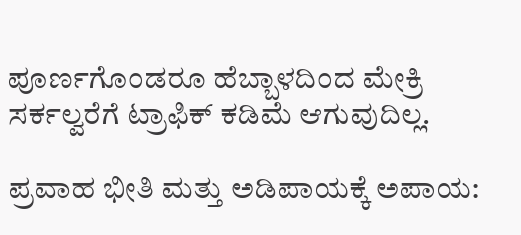ಪೂರ್ಣಗೊಂಡರೂ ಹೆಬ್ಬಾಳದಿಂದ ಮೇಕ್ರಿ ಸರ್ಕಲ್ವರೆಗೆ ಟ್ರಾಫಿಕ್ ಕಡಿಮೆ ಆಗುವುದಿಲ್ಲ.

ಪ್ರವಾಹ ಭೀತಿ ಮತ್ತು ಅಡಿಪಾಯಕ್ಕೆ ಅಪಾಯ: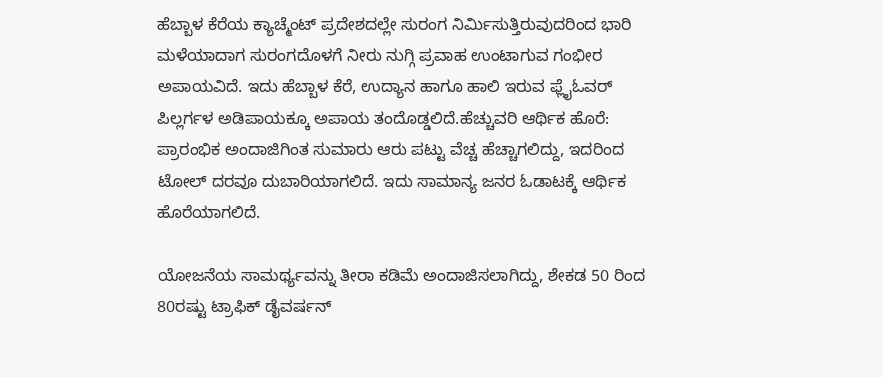ಹೆಬ್ಬಾಳ ಕೆರೆಯ ಕ್ಯಾಚ್ಮೆಂಟ್ ಪ್ರದೇಶದಲ್ಲೇ ಸುರಂಗ ನಿರ್ಮಿಸುತ್ತಿರುವುದರಿಂದ ಭಾರಿ ಮಳೆಯಾದಾಗ ಸುರಂಗದೊಳಗೆ ನೀರು ನುಗ್ಗಿ ಪ್ರವಾಹ ಉಂಟಾಗುವ ಗಂಭೀರ ಅಪಾಯವಿದೆ. ಇದು ಹೆಬ್ಬಾಳ ಕೆರೆ, ಉದ್ಯಾನ ಹಾಗೂ ಹಾಲಿ ಇರುವ ಫ್ಲೈಓವರ್ ಪಿಲ್ಲರ್ಗಳ ಅಡಿಪಾಯಕ್ಕೂ ಅಪಾಯ ತಂದೊಡ್ಡಲಿದೆ.ಹೆಚ್ಚುವರಿ ಆರ್ಥಿಕ ಹೊರೆ: ಪ್ರಾರಂಭಿಕ ಅಂದಾಜಿಗಿಂತ ಸುಮಾರು ಆರು ಪಟ್ಟು ವೆಚ್ಚ ಹೆಚ್ಚಾಗಲಿದ್ದು, ಇದರಿಂದ ಟೋಲ್ ದರವೂ ದುಬಾರಿಯಾಗಲಿದೆ. ಇದು ಸಾಮಾನ್ಯ ಜನರ ಓಡಾಟಕ್ಕೆ ಆರ್ಥಿಕ ಹೊರೆಯಾಗಲಿದೆ.

ಯೋಜನೆಯ ಸಾಮರ್ಥ್ಯವನ್ನು ತೀರಾ ಕಡಿಮೆ ಅಂದಾಜಿಸಲಾಗಿದ್ದು, ಶೇಕಡ 50 ರಿಂದ 80ರಷ್ಟು ಟ್ರಾಫಿಕ್ ಡೈವರ್ಷನ್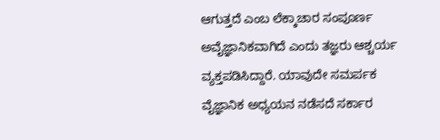ಆಗುತ್ತದೆ ಎಂಬ ಲೆಕ್ಕಾಚಾರ ಸಂಪೂರ್ಣ ಅವೈಜ್ಞಾನಿಕವಾಗಿದೆ ಎಂದು ತಜ್ಞರು ಆಶ್ಚರ್ಯ ವ್ಯಕ್ತಪಡಿಸಿದ್ದಾರೆ. ಯಾವುದೇ ಸಮರ್ಪಕ ವೈಜ್ಞಾನಿಕ ಅಧ್ಯಯನ ನಡೆಸದೆ ಸರ್ಕಾರ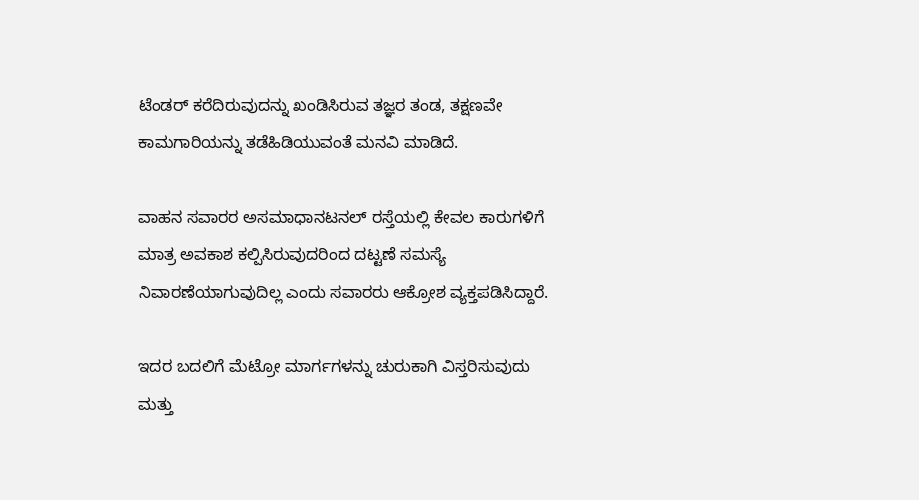ಟೆಂಡರ್ ಕರೆದಿರುವುದನ್ನು ಖಂಡಿಸಿರುವ ತಜ್ಞರ ತಂಡ, ತಕ್ಷಣವೇ ಕಾಮಗಾರಿಯನ್ನು ತಡೆಹಿಡಿಯುವಂತೆ ಮನವಿ ಮಾಡಿದೆ.

ವಾಹನ ಸವಾರರ ಅಸಮಾಧಾನಟನಲ್ ರಸ್ತೆಯಲ್ಲಿ ಕೇವಲ ಕಾರುಗಳಿಗೆ ಮಾತ್ರ ಅವಕಾಶ ಕಲ್ಪಿಸಿರುವುದರಿಂದ ದಟ್ಟಣೆ ಸಮಸ್ಯೆ ನಿವಾರಣೆಯಾಗುವುದಿಲ್ಲ ಎಂದು ಸವಾರರು ಆಕ್ರೋಶ ವ್ಯಕ್ತಪಡಿಸಿದ್ದಾರೆ.

ಇದರ ಬದಲಿಗೆ ಮೆಟ್ರೋ ಮಾರ್ಗಗಳನ್ನು ಚುರುಕಾಗಿ ವಿಸ್ತರಿಸುವುದು ಮತ್ತು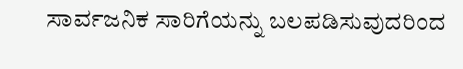ಸಾರ್ವಜನಿಕ ಸಾರಿಗೆಯನ್ನು ಬಲಪಡಿಸುವುದರಿಂದ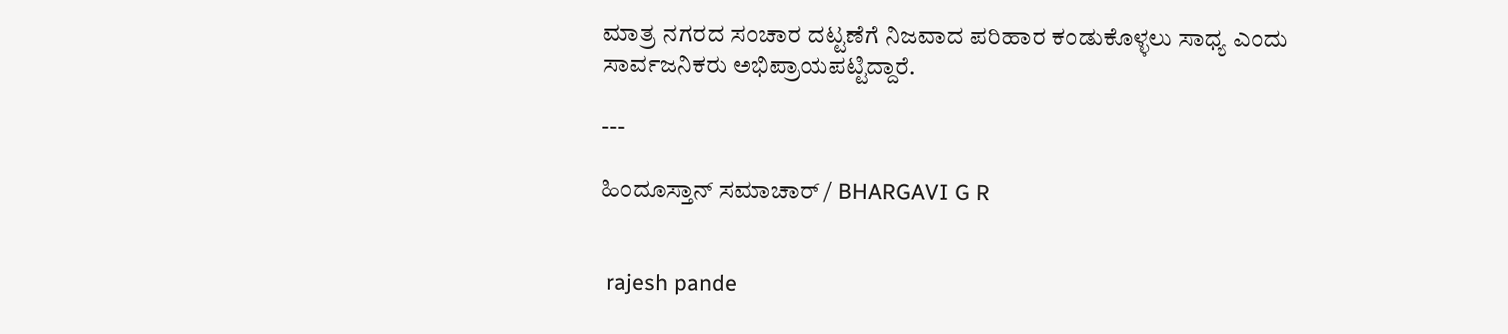ಮಾತ್ರ ನಗರದ ಸಂಚಾರ ದಟ್ಟಣೆಗೆ ನಿಜವಾದ ಪರಿಹಾರ ಕಂಡುಕೊಳ್ಳಲು ಸಾಧ್ಯ ಎಂದು ಸಾರ್ವಜನಿಕರು ಅಭಿಪ್ರಾಯಪಟ್ಟಿದ್ದಾರೆ.

---

ಹಿಂದೂಸ್ತಾನ್ ಸಮಾಚಾರ್ / BHARGAVI G R


 rajesh pande